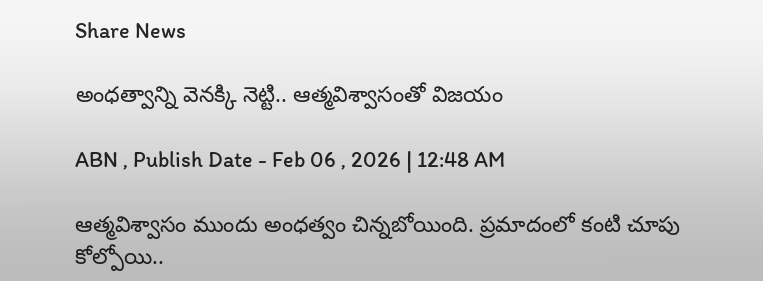Share News

అంధత్వాన్ని వెనక్కి నెట్టి.. ఆత్మవిశ్వాసంతో విజయం

ABN , Publish Date - Feb 06 , 2026 | 12:48 AM

ఆత్మవిశ్వాసం ముందు అంధత్వం చిన్నబోయింది. ప్రమాదంలో కంటి చూపు కోల్పోయి..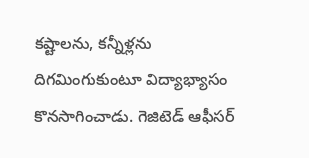కష్టాలను, కన్నీళ్లను దిగమింగుకుంటూ విద్యాభ్యాసం కొనసాగించాడు. గెజిటెడ్‌ ఆఫీసర్‌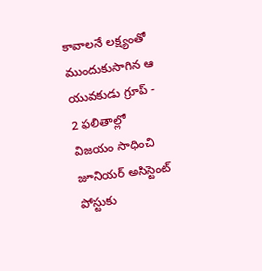కావాలనే లక్ష్యంతో ముందుకుసాగిన ఆ యువకుడు గ్రూప్‌ - 2 ఫలితాల్లో విజయం సాధించి జూనియర్‌ అసిస్టెంట్‌ పోస్టుకు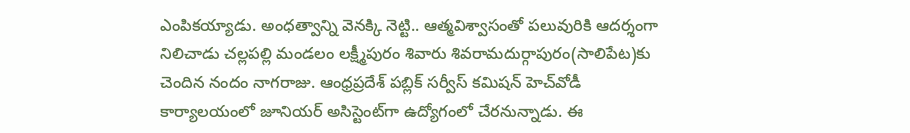ఎంపికయ్యాడు. అంధత్వాన్ని వెనక్కి నెట్టి.. ఆత్మవిశ్వాసంతో పలువురికి ఆదర్శంగా నిలిచాడు చల్లపల్లి మండలం లక్ష్మీపురం శివారు శివరామదుర్గాపురం(సాలిపేట)కు చెందిన నందం నాగరాజు. ఆంధ్రప్రదేశ్‌ పబ్లిక్‌ సర్వీస్‌ కమిషన్‌ హెచ్‌వోడీ కార్యాలయంలో జూనియర్‌ అసిస్టెంట్‌గా ఉద్యోగంలో చేరనున్నాడు. ఈ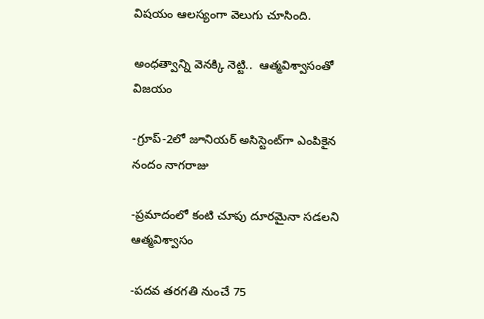విషయం ఆలస్యంగా వెలుగు చూసింది.

అంధత్వాన్ని వెనక్కి నెట్టి..  ఆత్మవిశ్వాసంతో విజయం

-గ్రూప్‌-2లో జూనియర్‌ అసిస్టెంట్‌గా ఎంపికైన నందం నాగరాజు

-ప్రమాదంలో కంటి చూపు దూరమైనా సడలని ఆత్మవిశ్వాసం

-పదవ తరగతి నుంచే 75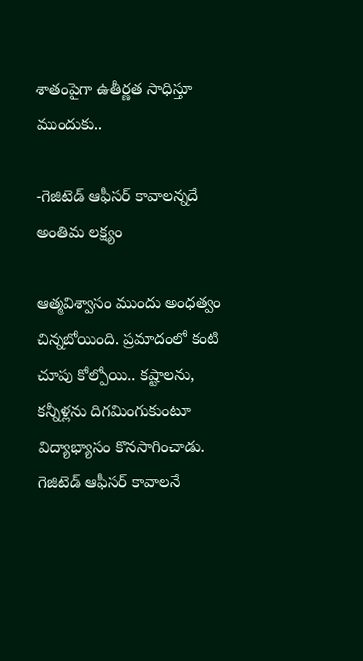శాతంపైగా ఉతీర్ణత సాధిస్తూ ముందుకు..

-గెజిటెడ్‌ ఆఫీసర్‌ కావాలన్నదే అంతిమ లక్ష్యం

ఆత్మవిశ్వాసం ముందు అంధత్వం చిన్నబోయింది. ప్రమాదంలో కంటి చూపు కోల్పోయి.. కష్టాలను, కన్నీళ్లను దిగమింగుకుంటూ విద్యాభ్యాసం కొనసాగించాడు. గెజిటెడ్‌ ఆఫీసర్‌ కావాలనే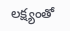లక్ష్యంతో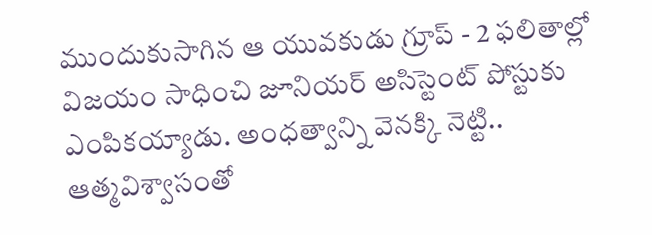ముందుకుసాగిన ఆ యువకుడు గ్రూప్‌ - 2 ఫలితాల్లో విజయం సాధించి జూనియర్‌ అసిస్టెంట్‌ పోస్టుకు ఎంపికయ్యాడు. అంధత్వాన్ని వెనక్కి నెట్టి.. ఆత్మవిశ్వాసంతో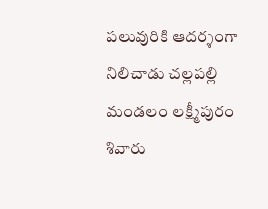పలువురికి ఆదర్శంగా నిలిచాడు చల్లపల్లి మండలం లక్ష్మీపురం శివారు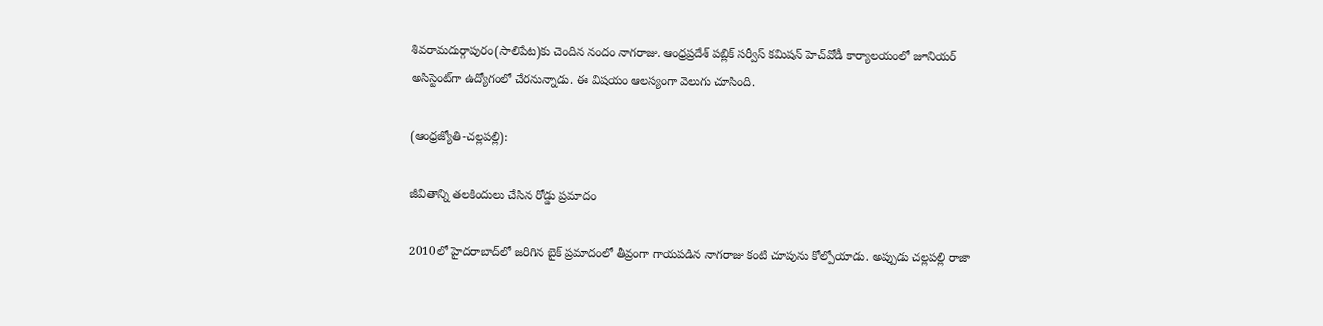శివరామదుర్గాపురం(సాలిపేట)కు చెందిన నందం నాగరాజు. ఆంధ్రప్రదేశ్‌ పబ్లిక్‌ సర్వీస్‌ కమిషన్‌ హెచ్‌వోడీ కార్యాలయంలో జూనియర్‌ అసిస్టెంట్‌గా ఉద్యోగంలో చేరనున్నాడు. ఈ విషయం ఆలస్యంగా వెలుగు చూసింది.

(ఆంధ్రజ్యోతి-చల్లపల్లి):

జీవితాన్ని తలకిందులు చేసిన రోడ్డు ప్రమాదం

2010లో హైదరాబాద్‌లో జరిగిన బైక్‌ ప్రమాదంలో తీవ్రంగా గాయపడిన నాగరాజు కంటి చూపును కోల్పోయాడు. అప్పుడు చల్లపల్లి రాజా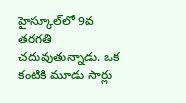హైస్కూల్‌లో 9వ తరగతి చదువుతున్నాడు. ఒక కంటికి మూడు సార్లు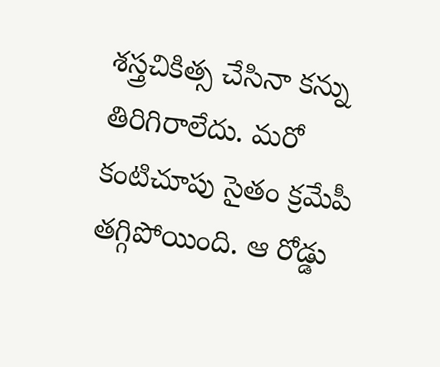శస్త్రచికిత్స చేసినా కన్ను తిరిగిరాలేదు. మరో కంటిచూపు సైతం క్రమేపీ తగ్గిపోయింది. ఆ రోడ్డు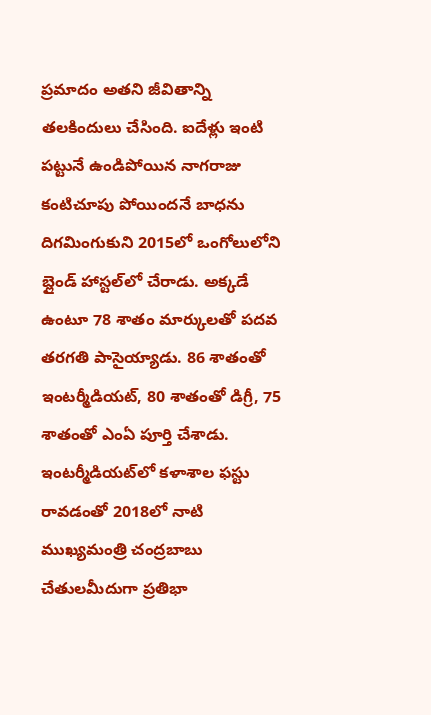ప్రమాదం అతని జీవితాన్ని తలకిందులు చేసింది. ఐదేళ్లు ఇంటి పట్టునే ఉండిపోయిన నాగరాజు కంటిచూపు పోయిందనే బాధను దిగమింగుకుని 2015లో ఒంగోలులోని బ్లైండ్‌ హాస్టల్‌లో చేరాడు. అక్కడే ఉంటూ 78 శాతం మార్కులతో పదవ తరగతి పాసైయ్యాడు. 86 శాతంతో ఇంటర్మీడియట్‌, 80 శాతంతో డిగ్రీ, 75 శాతంతో ఎంఏ పూర్తి చేశాడు. ఇంటర్మీడియట్‌లో కళాశాల ఫస్టు రావడంతో 2018లో నాటి ముఖ్యమంత్రి చంద్రబాబు చేతులమీదుగా ప్రతిభా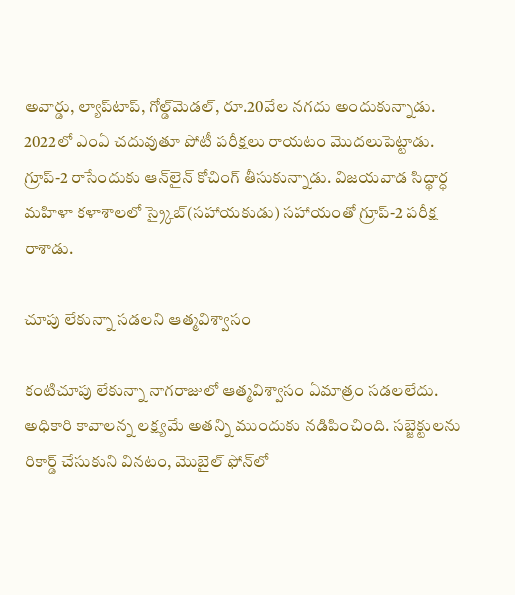అవార్డు, ల్యాప్‌టాప్‌, గోల్డ్‌మెడల్‌, రూ.20వేల నగదు అందుకున్నాడు. 2022లో ఎంఏ చదువుతూ పోటీ పరీక్షలు రాయటం మొదలుపెట్టాడు. గ్రూప్‌-2 రాసేందుకు ఆన్‌లైన్‌ కోచింగ్‌ తీసుకున్నాడు. విజయవాడ సిద్థార్ధ మహిళా కళాశాలలో స్ర్కైబ్‌(సహాయకుడు) సహాయంతో గ్రూప్‌-2 పరీక్ష రాశాడు.

చూపు లేకున్నా సడలని ఆత్మవిశ్వాసం

కంటిచూపు లేకున్నా నాగరాజులో ఆత్మవిశ్వాసం ఏమాత్రం సడలలేదు. అధికారి కావాలన్న లక్ష్యమే అతన్ని ముందుకు నడిపించింది. సబ్జెక్టులను రికార్డ్‌ చేసుకుని వినటం, మొబైల్‌ ఫోన్‌లో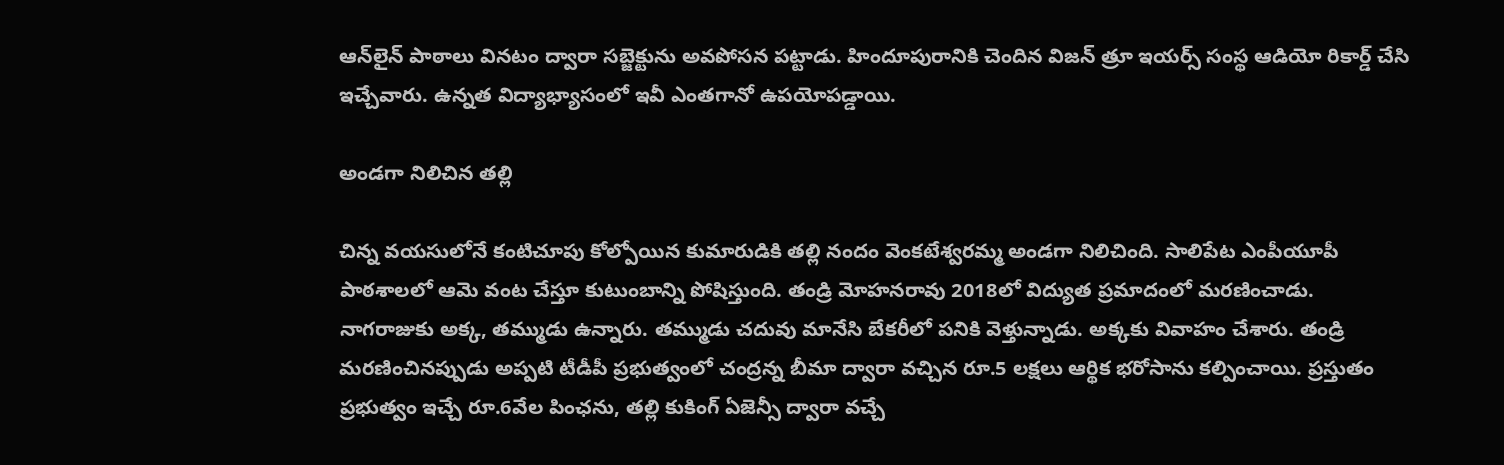ఆన్‌లైన్‌ పాఠాలు వినటం ద్వారా సబ్జెక్టును అవపోసన పట్టాడు. హిందూపురానికి చెందిన విజన్‌ త్రూ ఇయర్స్‌ సంస్థ ఆడియో రికార్డ్‌ చేసి ఇచ్చేవారు. ఉన్నత విద్యాభ్యాసంలో ఇవీ ఎంతగానో ఉపయోపడ్డాయి.

అండగా నిలిచిన తల్లి

చిన్న వయసులోనే కంటిచూపు కోల్పోయిన కుమారుడికి తల్లి నందం వెంకటేశ్వరమ్మ అండగా నిలిచింది. సాలిపేట ఎంపీయూపీ పాఠశాలలో ఆమె వంట చేస్తూ కుటుంబాన్ని పోషిస్తుంది. తండ్రి మోహనరావు 2018లో విద్యుత ప్రమాదంలో మరణించాడు. నాగరాజుకు అక్క, తమ్ముడు ఉన్నారు. తమ్ముడు చదువు మానేసి బేకరీలో పనికి వెళ్తున్నాడు. అక్కకు వివాహం చేశారు. తండ్రి మరణించినప్పుడు అప్పటి టీడీపీ ప్రభుత్వంలో చంద్రన్న బీమా ద్వారా వచ్చిన రూ.5 లక్షలు ఆర్థిక భరోసాను కల్పించాయి. ప్రస్తుతం ప్రభుత్వం ఇచ్చే రూ.6వేల పింఛను, తల్లి కుకింగ్‌ ఏజెన్సీ ద్వారా వచ్చే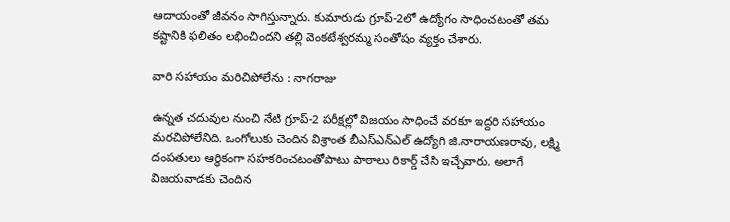ఆదాయంతో జీవనం సాగిస్తున్నారు. కుమారుడు గ్రూప్‌-2లో ఉద్యోగం సాధించటంతో తమ కష్టానికి ఫలితం లభించిందని తల్లి వెంకటేశ్వరమ్మ సంతోషం వ్యక్తం చేశారు.

వారి సహాయం మరిచిపోలేను : నాగరాజు

ఉన్నత చదువుల నుంచి నేటి గ్రూప్‌-2 పరీక్షల్లో విజయం సాధించే వరకూ ఇద్దరి సహాయం మరచిపోలేనిది. ఒంగోలుకు చెందిన విశ్రాంత బీఎస్‌ఎన్‌ఎల్‌ ఉద్యోగి జి.నారాయణరావు, లక్ష్మి దంపతులు ఆర్థికంగా సహకరించటంతోపాటు పాఠాలు రికార్డ్‌ చేసి ఇచ్చేవారు. అలాగే విజయవాడకు చెందిన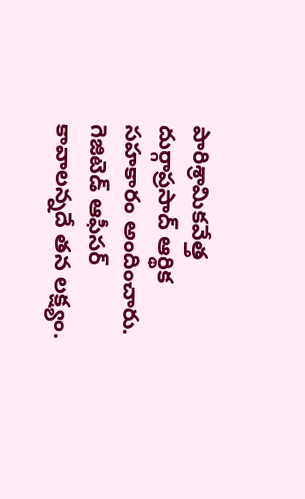పారిశ్రామికవేత్త దుర్గాప్రసాద్‌ ఆర్థిక సహకారం అందించారు. గెజిటెడ్‌ ఆఫీసర్‌ కావాలన్నదే తన లక్ష్యం.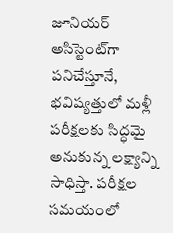జూనియర్‌ అసిస్టెంట్‌గా పనిచేస్తూనే, భవిష్యత్తులో మళ్లీ పరీక్షలకు సిద్ధమై అనుకున్న లక్ష్యాన్ని సాధిస్తా. పరీక్షల సమయంలో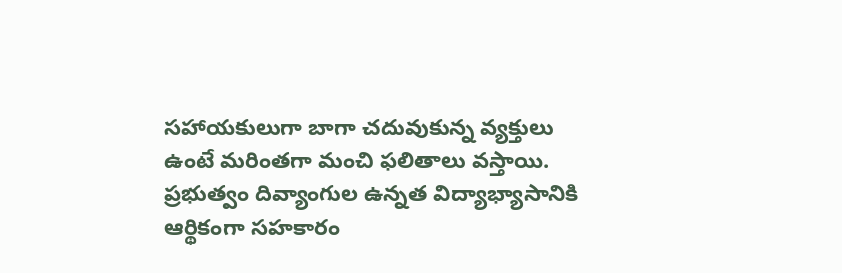సహాయకులుగా బాగా చదువుకున్న వ్యక్తులు ఉంటే మరింతగా మంచి ఫలితాలు వస్తాయి. ప్రభుత్వం దివ్యాంగుల ఉన్నత విద్యాభ్యాసానికి ఆర్థికంగా సహకారం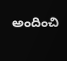అందించి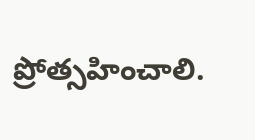ప్రోత్సహించాలి.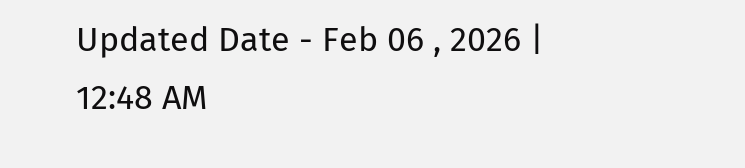Updated Date - Feb 06 , 2026 | 12:48 AM